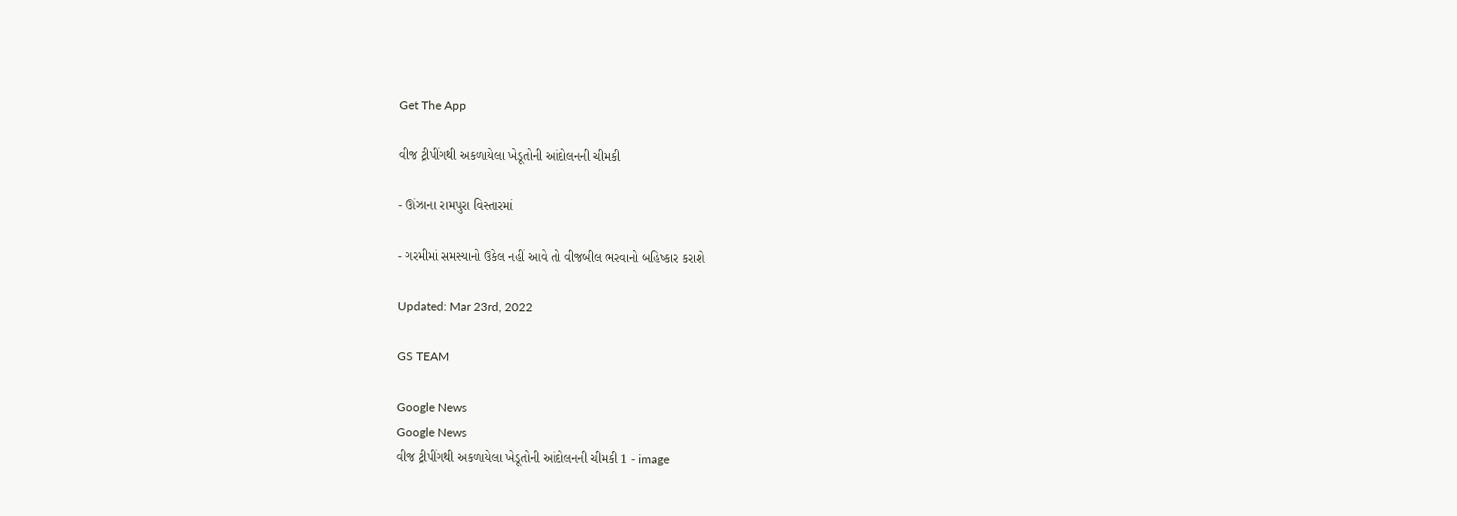Get The App

વીજ ટ્રીપીંગથી અકળાયેલા ખેડૂતોની આંદોલનની ચીમકી

- ઊંઝાના રામપુરા વિસ્તારમાં

- ગરમીમાં સમસ્યાનો ઉકેલ નહીં આવે તો વીજબીલ ભરવાનો બહિષ્કાર કરાશે

Updated: Mar 23rd, 2022

GS TEAM

Google News
Google News
વીજ ટ્રીપીંગથી અકળાયેલા ખેડૂતોની આંદોલનની ચીમકી 1 - image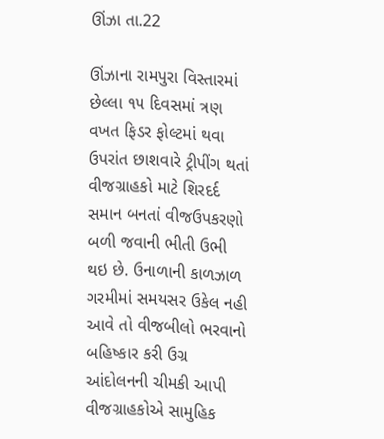ઊંઝા તા.22

ઊંઝાના રામપુરા વિસ્તારમાં છેલ્લા ૧૫ દિવસમાં ત્રણ વખત ફિડર ફોલ્ટમાં થવા ઉપરાંત છાશવારે ટ્રીપીંગ થતાં વીજગ્રાહકો માટે શિરદર્દ સમાન બનતાં વીજઉપકરણો બળી જવાની ભીતી ઉભી થઇ છે. ઉનાળાની કાળઝાળ ગરમીમાં સમયસર ઉકેલ નહી આવે તો વીજબીલો ભરવાનો બહિષ્કાર કરી ઉગ્ર આંદોલનની ચીમકી આપી વીજગ્રાહકોએ સામુહિક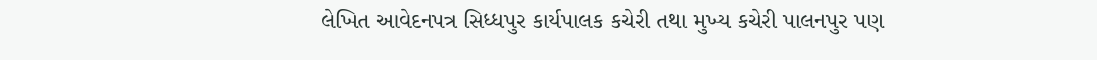લેખિત આવેદનપત્ર સિધ્ધપુર કાર્યપાલક કચેરી તથા મુખ્ય કચેરી પાલનપુર પણ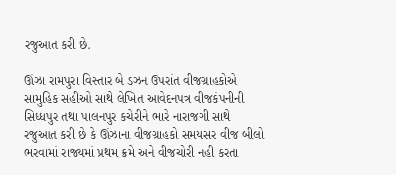રજુઆત કરી છે.

ઊંઝા રામપુરા વિસ્તાર બે ડઝન ઉપરાંત વીજગ્રાહકોએ સામુહિક સહીઓ સાથે લેખિત આવેદનપત્ર વીજકંપનીની સિધ્ધપુર તથા પાલનપુર કચેરીને ભારે નારાજગી સાથે રજુઆત કરી છે કે ઊંઝાના વીજગ્રાહકો સમયસર વીજ બીલો ભરવામાં રાજ્યમાં પ્રથમ ક્રમે અને વીજચોરી નહી કરતા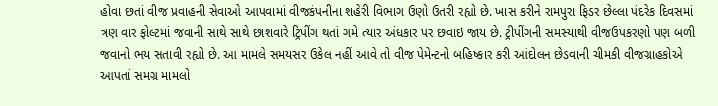હોવા છતાં વીજ પ્રવાહની સેવાઓ આપવામાં વીજકંપનીના શહેરી વિભાગ ઉણો ઉતરી રહ્યો છે. ખાસ કરીને રામપુરા ફિડર છેલ્લા પંદરેક દિવસમાં ત્રણ વાર ફોલ્ટમાં જવાની સાથે સાથે છાશવારે ટ્રિપીંગ થતાં ગમે ત્યાર અંધકાર પર છવાઇ જાય છે. ટ્રીપીંગની સમસ્યાથી વીજઉપકરણો પણ બળી જવાનો ભય સતાવી રહ્યો છે. આ મામલે સમયસર ઉકેલ નહીં આવે તો વીજ પેમેન્ટનો બહિષ્કાર કરી આંદોલન છેડવાની ચીમકી વીજગ્રાહકોએ આપતાં સમગ્ર મામલો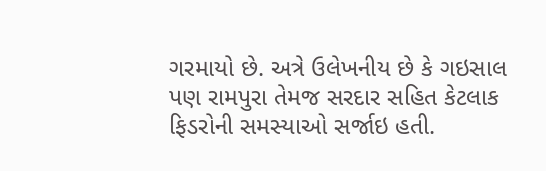ગરમાયો છે. અત્રે ઉલેખનીય છે કે ગઇસાલ પણ રામપુરા તેમજ સરદાર સહિત કેટલાક ફિડરોની સમસ્યાઓ સર્જાઇ હતી.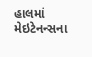હાલમાં મેઇટેનન્સના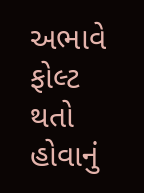અભાવે ફોલ્ટ થતો હોવાનું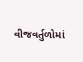વીજવર્તુળોમાં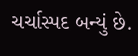ચર્ચાસ્પદ બન્યું છે.